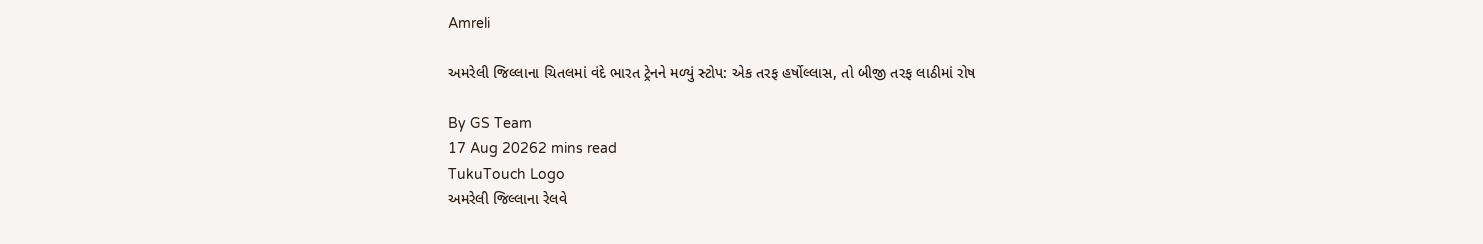Amreli

અમરેલી જિલ્લાના ચિતલમાં વંદે ભારત ટ્રેનને મળ્યું સ્ટોપ: એક તરફ હર્ષોલ્લાસ, તો બીજી તરફ લાઠીમાં રોષ

By GS Team
17 Aug 20262 mins read
TukuTouch Logo
અમરેલી જિલ્લાના રેલવે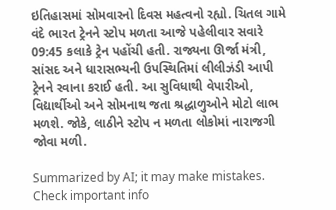ઇતિહાસમાં સોમવારનો દિવસ મહત્વનો રહ્યો. ચિતલ ગામે વંદે ભારત ટ્રેનને સ્ટોપ મળતા આજે પહેલીવાર સવારે 09:45 કલાકે ટ્રેન પહોંચી હતી. રાજ્યના ઊર્જા મંત્રી, સાંસદ અને ધારાસભ્યની ઉપસ્થિતિમાં લીલીઝંડી આપી ટ્રેનને રવાના કરાઈ હતી. આ સુવિધાથી વેપારીઓ, વિદ્યાર્થીઓ અને સોમનાથ જતા શ્રદ્ધાળુઓને મોટો લાભ મળશે. જોકે, લાઠીને સ્ટોપ ન મળતા લોકોમાં નારાજગી જોવા મળી.

Summarized by AI; it may make mistakes. Check important info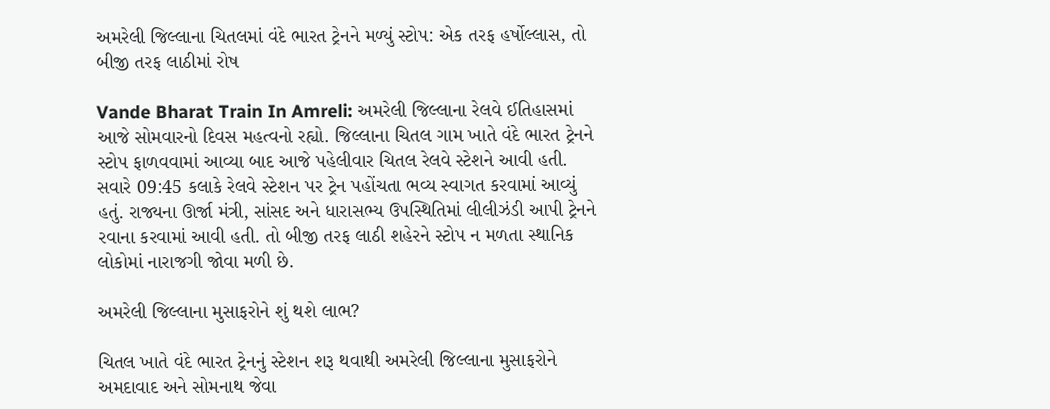અમરેલી જિલ્લાના ચિતલમાં વંદે ભારત ટ્રેનને મળ્યું સ્ટોપ: એક તરફ હર્ષોલ્લાસ, તો બીજી તરફ લાઠીમાં રોષ

Vande Bharat Train In Amreli: અમરેલી જિલ્લાના રેલવે ઈતિહાસમાં આજે સોમવારનો દિવસ મહત્વનો રહ્યો. જિલ્લાના ચિતલ ગામ ખાતે વંદે ભારત ટ્રેનને સ્ટોપ ફાળવવામાં આવ્યા બાદ આજે પહેલીવાર ચિતલ રેલવે સ્ટેશને આવી હતી. સવારે 09:45 કલાકે રેલવે સ્ટેશન પર ટ્રેન પહોંચતા ભવ્ય સ્વાગત કરવામાં આવ્યું હતું. રાજ્યના ઊર્જા મંત્રી, સાંસદ અને ધારાસભ્ય ઉપસ્થિતિમાં લીલીઝંડી આપી ટ્રેનને રવાના કરવામાં આવી હતી. તો બીજી તરફ લાઠી શહેરને સ્ટોપ ન મળતા સ્થાનિક લોકોમાં નારાજગી જોવા મળી છે.

અમરેલી જિલ્લાના મુસાફરોને શું થશે લાભ?

ચિતલ ખાતે વંદે ભારત ટ્રેનનું સ્ટેશન શરૂ થવાથી અમરેલી જિલ્લાના મુસાફરોને અમદાવાદ અને સોમનાથ જેવા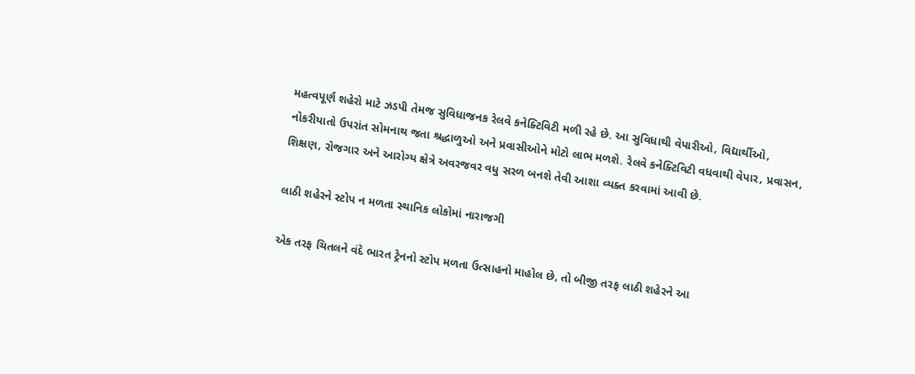મહત્વપૂર્ણ શહેરો માટે ઝડપી તેમજ સુવિધાજનક રેલવે કનેક્ટિવિટી મળી રહે છે. આ સુવિધાથી વેપારીઓ, વિદ્યાર્થીઓ, નોકરીયાતો ઉપરાંત સોમનાથ જતા શ્રદ્ધાળુઓ અને પ્રવાસીઓને મોટો લાભ મળશે. રેલવે કનેક્ટિવિટી વધવાથી વેપાર, પ્રવાસન, શિક્ષણ, રોજગાર અને આરોગ્ય ક્ષેત્રે અવરજવર વધુ સરળ બનશે તેવી આશા વ્યક્ત કરવામાં આવી છે.

લાઠી શહેરને સ્ટોપ ન મળતા સ્થાનિક લોકોમાં નારાજગી

એક તરફ ચિતલને વંદે ભારત ટ્રેનનો સ્ટોપ મળતા ઉત્સાહનો માહોલ છે, તો બીજી તરફ લાઠી શહેરને આ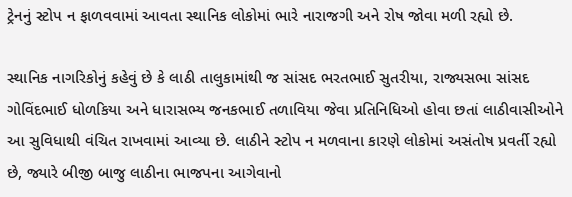ટ્રેનનું સ્ટોપ ન ફાળવવામાં આવતા સ્થાનિક લોકોમાં ભારે નારાજગી અને રોષ જોવા મળી રહ્યો છે.

સ્થાનિક નાગરિકોનું કહેવું છે કે લાઠી તાલુકામાંથી જ સાંસદ ભરતભાઈ સુતરીયા, રાજ્યસભા સાંસદ ગોવિંદભાઈ ધોળકિયા અને ધારાસભ્ય જનકભાઈ તળાવિયા જેવા પ્રતિનિધિઓ હોવા છતાં લાઠીવાસીઓને આ સુવિધાથી વંચિત રાખવામાં આવ્યા છે. લાઠીને સ્ટોપ ન મળવાના કારણે લોકોમાં અસંતોષ પ્રવર્તી રહ્યો છે, જ્યારે બીજી બાજુ લાઠીના ભાજપના આગેવાનો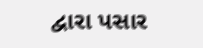દ્વારા પસાર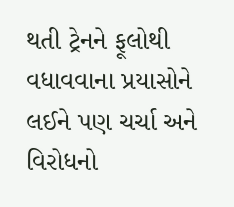થતી ટ્રેનને ફૂલોથી વધાવવાના પ્રયાસોને લઈને પણ ચર્ચા અને વિરોધનો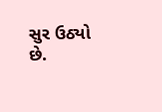સુર ઉઠ્યો છે.